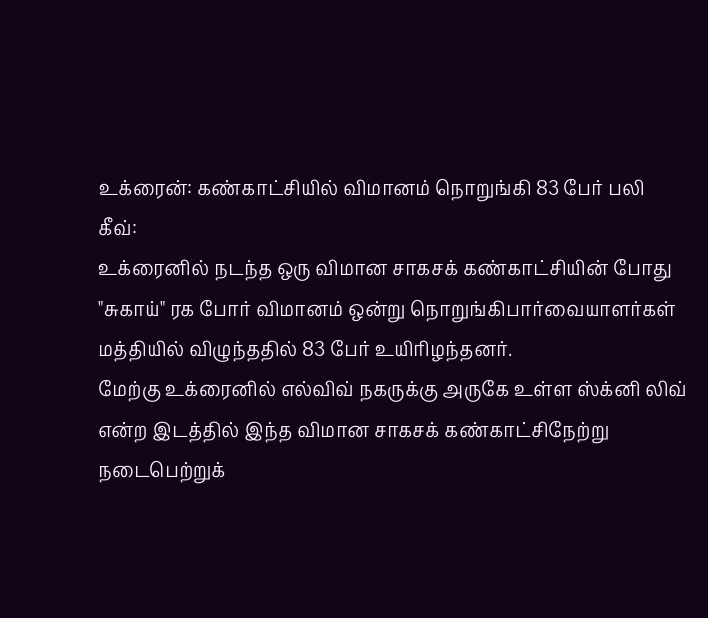உக்ரைன்: கண்காட்சியில் விமானம் நொறுங்கி 83 பேர் பலி
கீவ்:
உக்ரைனில் நடந்த ஒரு விமான சாகசக் கண்காட்சியின் போது "சுகாய்" ரக போர் விமானம் ஒன்று நொறுங்கிபார்வையாளர்கள் மத்தியில் விழுந்ததில் 83 பேர் உயிரிழந்தனர்.
மேற்கு உக்ரைனில் எல்விவ் நகருக்கு அருகே உள்ள ஸ்க்னி லிவ் என்ற இடத்தில் இந்த விமான சாகசக் கண்காட்சிநேற்று நடைபெற்றுக்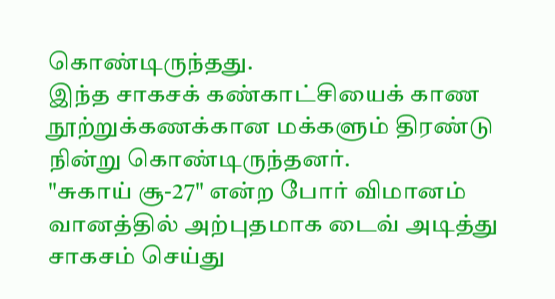கொண்டிருந்தது.
இந்த சாகசக் கண்காட்சியைக் காண நூற்றுக்கணக்கான மக்களும் திரண்டு நின்று கொண்டிருந்தனர்.
"சுகாய் சூ-27" என்ற போர் விமானம் வானத்தில் அற்புதமாக டைவ் அடித்து சாகசம் செய்து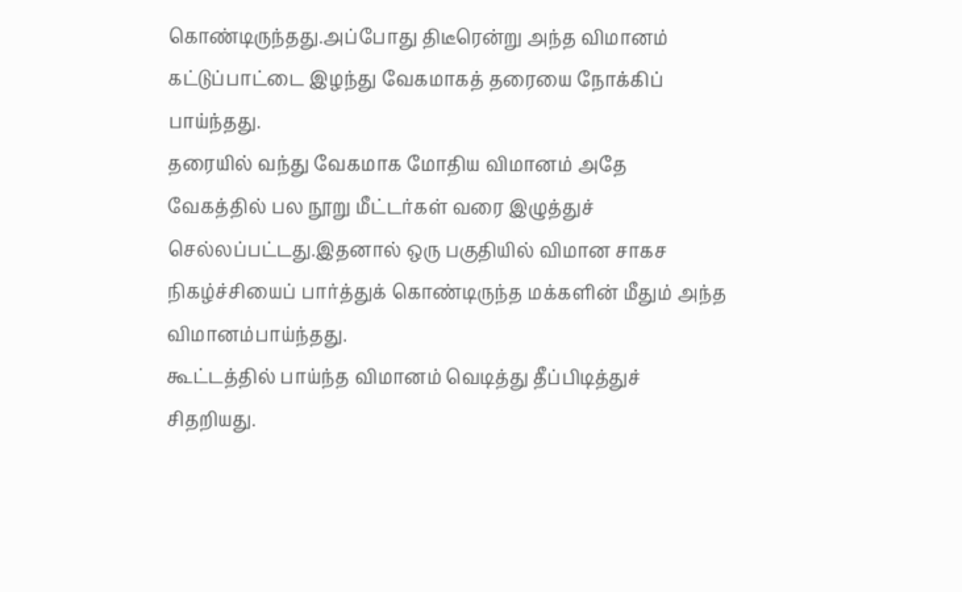கொண்டிருந்தது.அப்போது திடீரென்று அந்த விமானம் கட்டுப்பாட்டை இழந்து வேகமாகத் தரையை நோக்கிப் பாய்ந்தது.
தரையில் வந்து வேகமாக மோதிய விமானம் அதே வேகத்தில் பல நூறு மீட்டர்கள் வரை இழுத்துச் செல்லப்பட்டது.இதனால் ஒரு பகுதியில் விமான சாகச நிகழ்ச்சியைப் பார்த்துக் கொண்டிருந்த மக்களின் மீதும் அந்த விமானம்பாய்ந்தது.
கூட்டத்தில் பாய்ந்த விமானம் வெடித்து தீப்பிடித்துச் சிதறியது.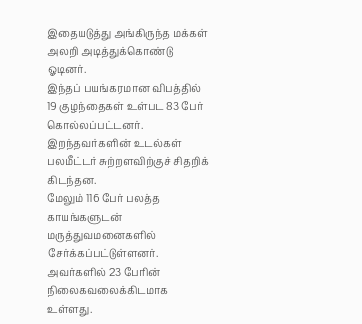இதையடுத்து அங்கிருந்த மக்கள் அலறி அடித்துக்கொண்டு ஓடினர்.
இந்தப் பயங்கரமான விபத்தில் 19 குழந்தைகள் உள்பட 83 பேர் கொல்லப்பட்டனர். இறந்தவர்களின் உடல்கள் பலமீட்டர் சுற்றளவிற்குச் சிதறிக் கிடந்தன.
மேலும் 116 பேர் பலத்த காயங்களுடன் மருத்துவமனைகளில் சேர்க்கப்பட்டுள்ளனர். அவர்களில் 23 பேரின் நிலைகவலைக்கிடமாக உள்ளது.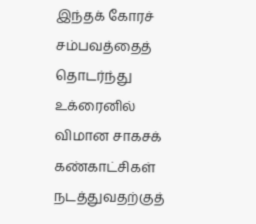இந்தக் கோரச் சம்பவத்தைத் தொடர்ந்து உக்ரைனில் விமான சாகசக் கண்காட்சிகள் நடத்துவதற்குத்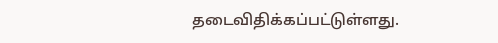தடைவிதிக்கப்பட்டுள்ளது.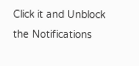Click it and Unblock the Notifications